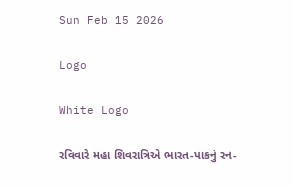Sun Feb 15 2026

Logo

White Logo

રવિવારે મહા શિવરાત્રિએ ભારત-પાકનું રન-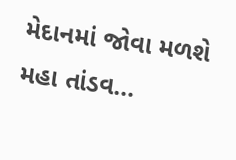મેદાનમાં જોવા મળશે મહા તાંડવ...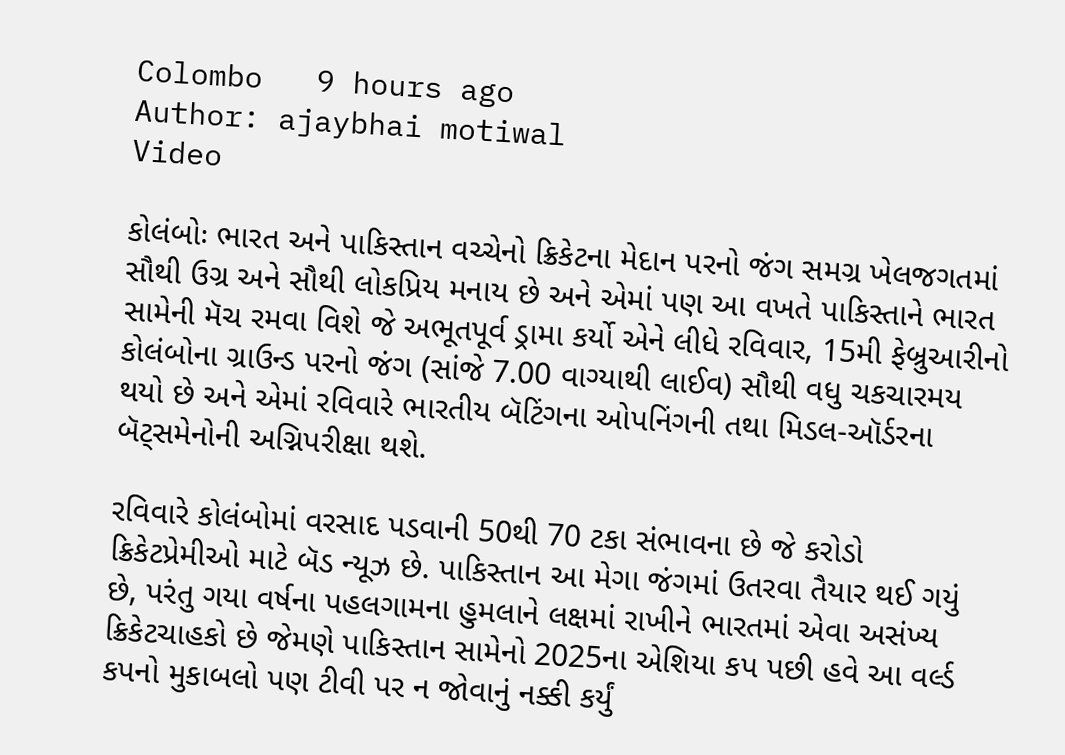Colombo   9 hours ago
Author: ajaybhai motiwal
Video

કોલંબોઃ ભારત અને પાકિસ્તાન વચ્ચેનો ક્રિકેટના મેદાન પરનો જંગ સમગ્ર ખેલજગતમાં સૌથી ઉગ્ર અને સૌથી લોકપ્રિય મનાય છે અને એમાં પણ આ વખતે પાકિસ્તાને ભારત સામેની મૅચ રમવા વિશે જે અભૂતપૂર્વ ડ્રામા કર્યો એને લીધે રવિવાર, 15મી ફેબ્રુઆરીનો કોલંબોના ગ્રાઉન્ડ પરનો જંગ (સાંજે 7.00 વાગ્યાથી લાઈવ) સૌથી વધુ ચકચારમય થયો છે અને એમાં રવિવારે ભારતીય બૅટિંગના ઓપનિંગની તથા મિડલ-ઑર્ડરના બૅટ્સમેનોની અગ્નિપરીક્ષા થશે.

રવિવારે કોલંબોમાં વરસાદ પડવાની 50થી 70 ટકા સંભાવના છે જે કરોડો ક્રિકેટપ્રેમીઓ માટે બૅડ ન્યૂઝ છે. પાકિસ્તાન આ મેગા જંગમાં ઉતરવા તૈયાર થઈ ગયું છે, પરંતુ ગયા વર્ષના પહલગામના હુમલાને લક્ષમાં રાખીને ભારતમાં એવા અસંખ્ય ક્રિકેટચાહકો છે જેમણે પાકિસ્તાન સામેનો 2025ના એશિયા કપ પછી હવે આ વર્લ્ડ કપનો મુકાબલો પણ ટીવી પર ન જોવાનું નક્કી કર્યું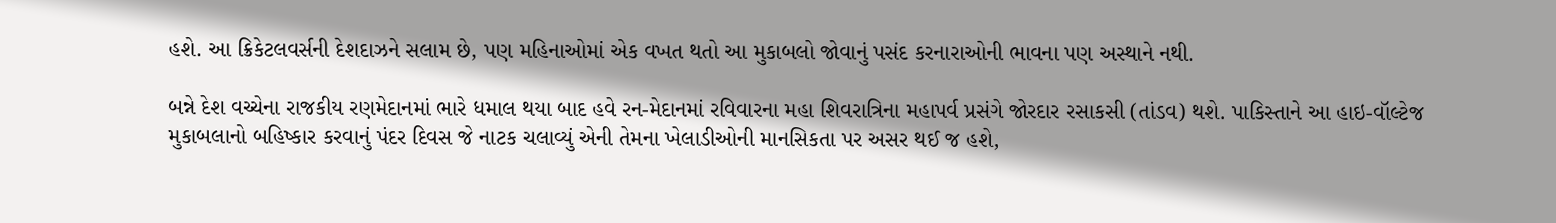હશે. આ ક્રિકેટલવર્સની દેશદાઝને સલામ છે, પણ મહિનાઓમાં એક વખત થતો આ મુકાબલો જોવાનું પસંદ કરનારાઓની ભાવના પણ અસ્થાને નથી.

બન્ને દેશ વચ્ચેના રાજકીય રણમેદાનમાં ભારે ધમાલ થયા બાદ હવે રન-મેદાનમાં રવિવારના મહા શિવરાત્રિના મહાપર્વ પ્રસંગે જોરદાર રસાકસી (તાંડવ) થશે. પાકિસ્તાને આ હાઇ-વૉલ્ટેજ મુકાબલાનો બહિષ્કાર કરવાનું પંદર દિવસ જે નાટક ચલાવ્યું એની તેમના ખેલાડીઓની માનસિકતા પર અસર થઈ જ હશે,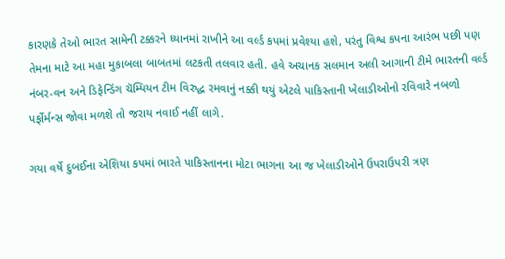કારણકે તેઓ ભારત સામેની ટક્કરને ધ્યાનમાં રાખીને આ વર્લ્ડ કપમાં પ્રવેશ્યા હશે, પરંતુ વિશ્વ કપના આરંભ પછી પણ તેમના માટે આ મહા મુકાબલા બાબતમાં લટકતી તલવાર હતી. હવે અચાનક સલમાન અલી આગાની ટીમે ભારતની વર્લ્ડ નંબર-વન અને ડિફેન્ડિંગ ચૅમ્પિયન ટીમ વિરુદ્ધ રમવાનું નક્કી થયું એટલે પાકિસ્તાની ખેલાડીઓનો રવિવારે નબળો પર્ફોર્મન્સ જોવા મળશે તો જરાય નવાઈ નહીં લાગે.

ગયા વર્ષે દુબઈના એશિયા કપમાં ભારતે પાકિસ્તાનના મોટા ભાગના આ જ ખેલાડીઓને ઉપરાઉપરી ત્રણ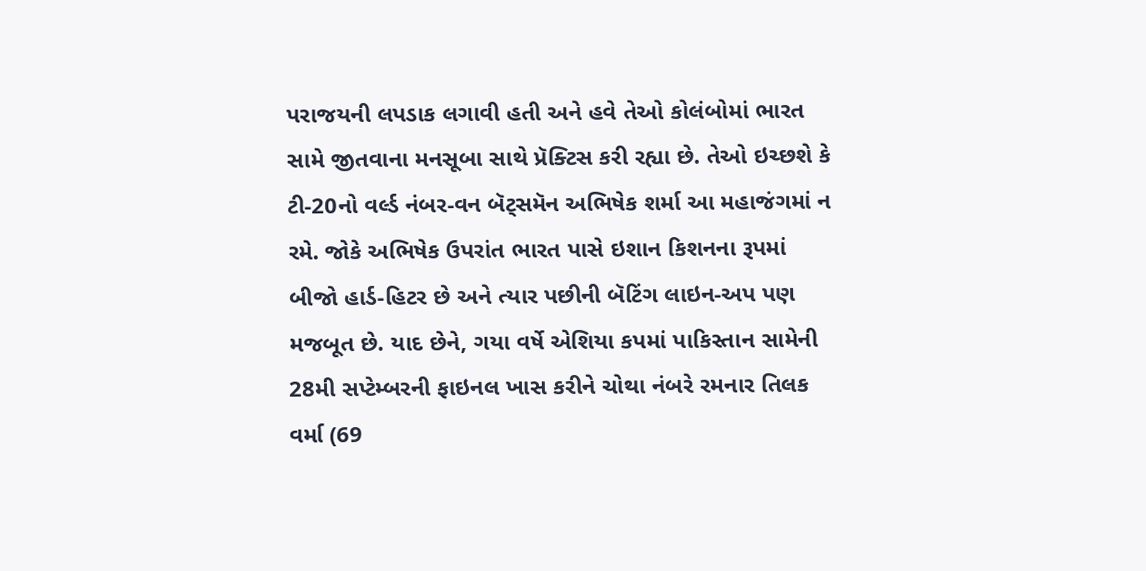પરાજયની લપડાક લગાવી હતી અને હવે તેઓ કોલંબોમાં ભારત સામે જીતવાના મનસૂબા સાથે પ્રૅક્ટિસ કરી રહ્યા છે. તેઓ ઇચ્છશે કે ટી-20નો વર્લ્ડ નંબર-વન બૅટ્સમૅન અભિષેક શર્મા આ મહાજંગમાં ન રમે. જોકે અભિષેક ઉપરાંત ભારત પાસે ઇશાન કિશનના રૂપમાં બીજો હાર્ડ-હિટર છે અને ત્યાર પછીની બૅટિંગ લાઇન-અપ પણ મજબૂત છે. યાદ છેને, ગયા વર્ષે એશિયા કપમાં પાકિસ્તાન સામેની 28મી સપ્ટેમ્બરની ફાઇનલ ખાસ કરીને ચોથા નંબરે રમનાર તિલક વર્મા (69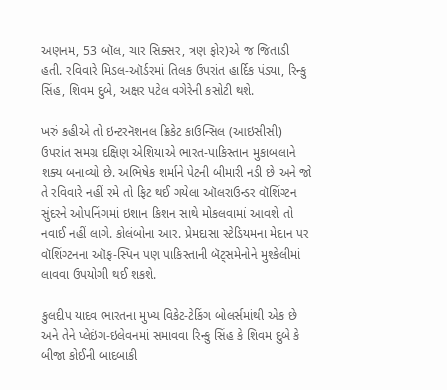અણનમ, 53 બૉલ, ચાર સિક્સર, ત્રણ ફોર)એ જ જિતાડી હતી. રવિવારે મિડલ-ઑર્ડરમાં તિલક ઉપરાંત હાર્દિક પંડ્યા, રિન્કુ સિંહ, શિવમ દુબે, અક્ષર પટેલ વગેરેની કસોટી થશે.

ખરું કહીએ તો ઇન્ટરનૅશનલ ક્રિકેટ કાઉન્સિલ (આઇસીસી) ઉપરાંત સમગ્ર દક્ષિણ એશિયાએ ભારત-પાકિસ્તાન મુકાબલાને શક્ય બનાવ્યો છે. અભિષેક શર્માને પેટની બીમારી નડી છે અને જો તે રવિવારે નહીં રમે તો ફિટ થઈ ગયેલા ઑલરાઉન્ડર વૉશિંગ્ટન સુંદરને ઓપનિંગમાં ઇશાન કિશન સાથે મોકલવામાં આવશે તો નવાઈ નહીં લાગે. કોલંબોના આર. પ્રેમદાસા સ્ટેડિયમના મેદાન પર વૉશિંગ્ટનના ઑફ-સ્પિન પણ પાકિસ્તાની બૅટ્સમેનોને મુશ્કેલીમાં લાવવા ઉપયોગી થઈ શકશે.

કુલદીપ યાદવ ભારતના મુખ્ય વિકેટ-ટેકિંગ બોલર્સમાંથી એક છે અને તેને પ્લેઇંગ-ઇલેવનમાં સમાવવા રિન્કુ સિંહ કે શિવમ દુબે કે બીજા કોઈની બાદબાકી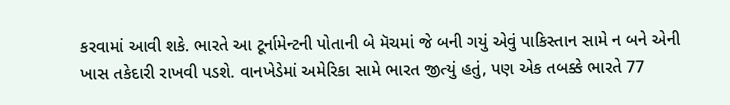કરવામાં આવી શકે. ભારતે આ ટૂર્નામેન્ટની પોતાની બે મૅચમાં જે બની ગયું એવું પાકિસ્તાન સામે ન બને એની ખાસ તકેદારી રાખવી પડશે. વાનખેડેમાં અમેરિકા સામે ભારત જીત્યું હતું, પણ એક તબક્કે ભારતે 77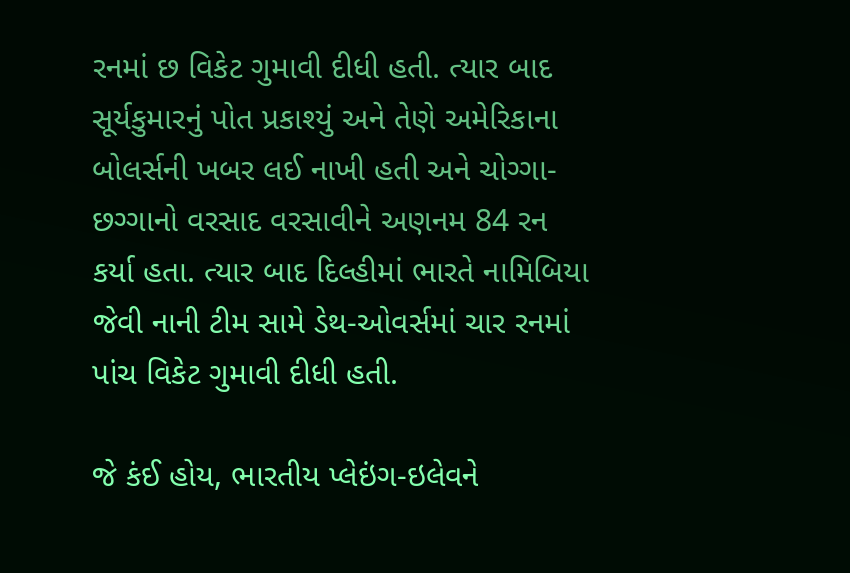રનમાં છ વિકેટ ગુમાવી દીધી હતી. ત્યાર બાદ સૂર્યકુમારનું પોત પ્રકાશ્યું અને તેણે અમેરિકાના બોલર્સની ખબર લઈ નાખી હતી અને ચોગ્ગા-છગ્ગાનો વરસાદ વરસાવીને અણનમ 84 રન કર્યા હતા. ત્યાર બાદ દિલ્હીમાં ભારતે નામિબિયા જેવી નાની ટીમ સામે ડેથ-ઓવર્સમાં ચાર રનમાં પાંચ વિકેટ ગુમાવી દીધી હતી.

જે કંઈ હોય, ભારતીય પ્લેઇંગ-ઇલેવને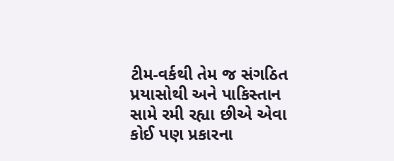ટીમ-વર્કથી તેમ જ સંગઠિત પ્રયાસોથી અને પાકિસ્તાન સામે રમી રહ્યા છીએ એવા કોઈ પણ પ્રકારના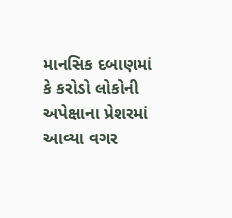માનસિક દબાણમાં કે કરોડો લોકોની અપેક્ષાના પ્રેશરમાં આવ્યા વગર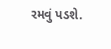રમવું પડશે.